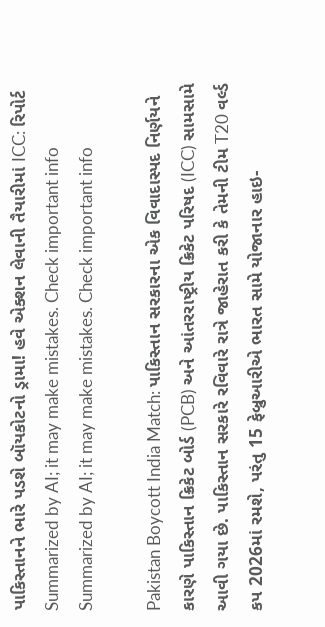પાકિસ્તાનને ભારે પડશે બૉયકોટનો ડ્રામા! હવે એક્શન લેવાની તૈયારીમાં ICC: રિપોર્ટ
Summarized by AI; it may make mistakes. Check important info
Summarized by AI; it may make mistakes. Check important info

Pakistan Boycott India Match: પાકિસ્તાન સરકારના એક વિવાદાસ્પદ નિર્ણયને કારણે પાકિસ્તાન ક્રિકેટ બોર્ડ (PCB) અને આંતરરાષ્ટ્રીય ક્રિકેટ પરિષદ (ICC) સામસામે આવી ગયા છે. પાકિસ્તાન સરકારે રવિવારે રાત્રે જાહેરાત કરી કે તેમની ટીમ T20 વર્લ્ડ કપ 2026માં રમશે, પરંતુ 15 ફેબ્રુઆરીએ ભારત સામે યોજાનાર હાઇ-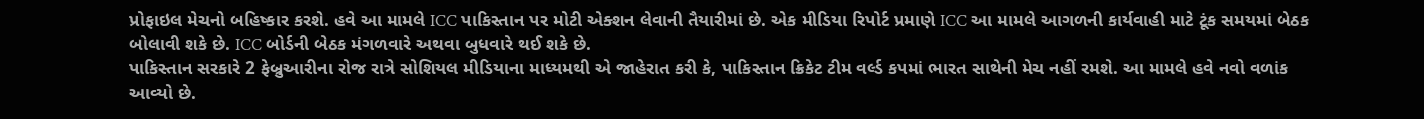પ્રોફાઇલ મેચનો બહિષ્કાર કરશે. હવે આ મામલે ICC પાકિસ્તાન પર મોટી એક્શન લેવાની તૈયારીમાં છે. એક મીડિયા રિપોર્ટ પ્રમાણે ICC આ મામલે આગળની કાર્યવાહી માટે ટૂંક સમયમાં બેઠક બોલાવી શકે છે. ICC બોર્ડની બેઠક મંગળવારે અથવા બુધવારે થઈ શકે છે.
પાકિસ્તાન સરકારે 2 ફેબ્રુઆરીના રોજ રાત્રે સોશિયલ મીડિયાના માધ્યમથી એ જાહેરાત કરી કે, પાકિસ્તાન ક્રિકેટ ટીમ વર્લ્ડ કપમાં ભારત સાથેની મેચ નહીં રમશે. આ મામલે હવે નવો વળાંક આવ્યો છે.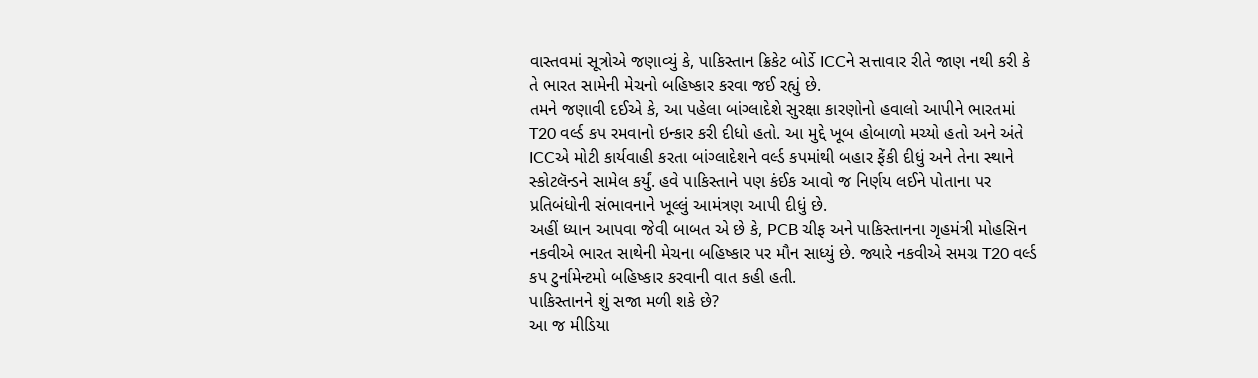વાસ્તવમાં સૂત્રોએ જણાવ્યું કે, પાકિસ્તાન ક્રિકેટ બોર્ડે ICCને સત્તાવાર રીતે જાણ નથી કરી કે તે ભારત સામેની મેચનો બહિષ્કાર કરવા જઈ રહ્યું છે.
તમને જણાવી દઈએ કે, આ પહેલા બાંગ્લાદેશે સુરક્ષા કારણોનો હવાલો આપીને ભારતમાં T20 વર્લ્ડ કપ રમવાનો ઇન્કાર કરી દીધો હતો. આ મુદ્દે ખૂબ હોબાળો મચ્યો હતો અને અંતે ICCએ મોટી કાર્યવાહી કરતા બાંગ્લાદેશને વર્લ્ડ કપમાંથી બહાર ફેંકી દીધું અને તેના સ્થાને સ્કોટલૅન્ડને સામેલ કર્યું. હવે પાકિસ્તાને પણ કંઈક આવો જ નિર્ણય લઈને પોતાના પર પ્રતિબંધોની સંભાવનાને ખૂલ્લું આમંત્રણ આપી દીધું છે.
અહીં ધ્યાન આપવા જેવી બાબત એ છે કે, PCB ચીફ અને પાકિસ્તાનના ગૃહમંત્રી મોહસિન નકવીએ ભારત સાથેની મેચના બહિષ્કાર પર મૌન સાધ્યું છે. જ્યારે નકવીએ સમગ્ર T20 વર્લ્ડ કપ ટુર્નામેન્ટમો બહિષ્કાર કરવાની વાત કહી હતી.
પાકિસ્તાનને શું સજા મળી શકે છે?
આ જ મીડિયા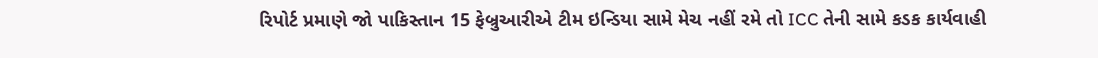રિપોર્ટ પ્રમાણે જો પાકિસ્તાન 15 ફેબ્રુઆરીએ ટીમ ઇન્ડિયા સામે મેચ નહીં રમે તો ICC તેની સામે કડક કાર્યવાહી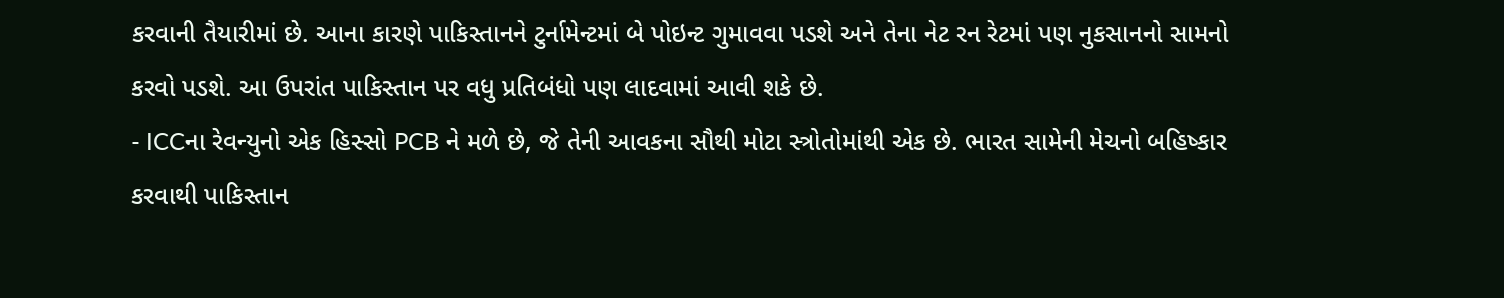કરવાની તૈયારીમાં છે. આના કારણે પાકિસ્તાનને ટુર્નામેન્ટમાં બે પોઇન્ટ ગુમાવવા પડશે અને તેના નેટ રન રેટમાં પણ નુકસાનનો સામનો કરવો પડશે. આ ઉપરાંત પાકિસ્તાન પર વધુ પ્રતિબંધો પણ લાદવામાં આવી શકે છે.
- ICCના રેવન્યુનો એક હિસ્સો PCB ને મળે છે, જે તેની આવકના સૌથી મોટા સ્ત્રોતોમાંથી એક છે. ભારત સામેની મેચનો બહિષ્કાર કરવાથી પાકિસ્તાન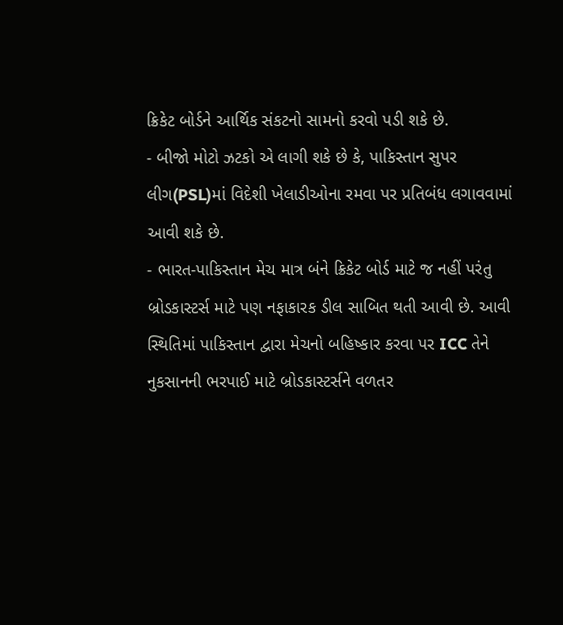ક્રિકેટ બોર્ડને આર્થિક સંકટનો સામનો કરવો પડી શકે છે.
- બીજો મોટો ઝટકો એ લાગી શકે છે કે, પાકિસ્તાન સુપર લીગ(PSL)માં વિદેશી ખેલાડીઓના રમવા પર પ્રતિબંધ લગાવવામાં આવી શકે છે.
- ભારત-પાકિસ્તાન મેચ માત્ર બંને ક્રિકેટ બોર્ડ માટે જ નહીં પરંતુ બ્રોડકાસ્ટર્સ માટે પણ નફાકારક ડીલ સાબિત થતી આવી છે. આવી સ્થિતિમાં પાકિસ્તાન દ્વારા મેચનો બહિષ્કાર કરવા પર ICC તેને નુકસાનની ભરપાઈ માટે બ્રોડકાસ્ટર્સને વળતર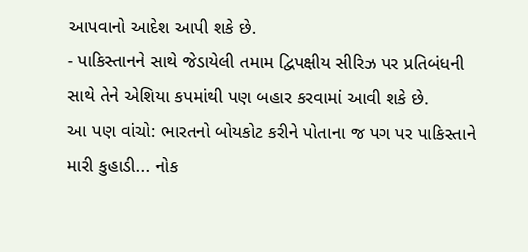આપવાનો આદેશ આપી શકે છે.
- પાકિસ્તાનને સાથે જેડાયેલી તમામ દ્વિપક્ષીય સીરિઝ પર પ્રતિબંધની સાથે તેને એશિયા કપમાંથી પણ બહાર કરવામાં આવી શકે છે.
આ પણ વાંચો: ભારતનો બોયકોટ કરીને પોતાના જ પગ પર પાકિસ્તાને મારી કુહાડી... નોક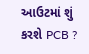આઉટમાં શું કરશે PCB ?